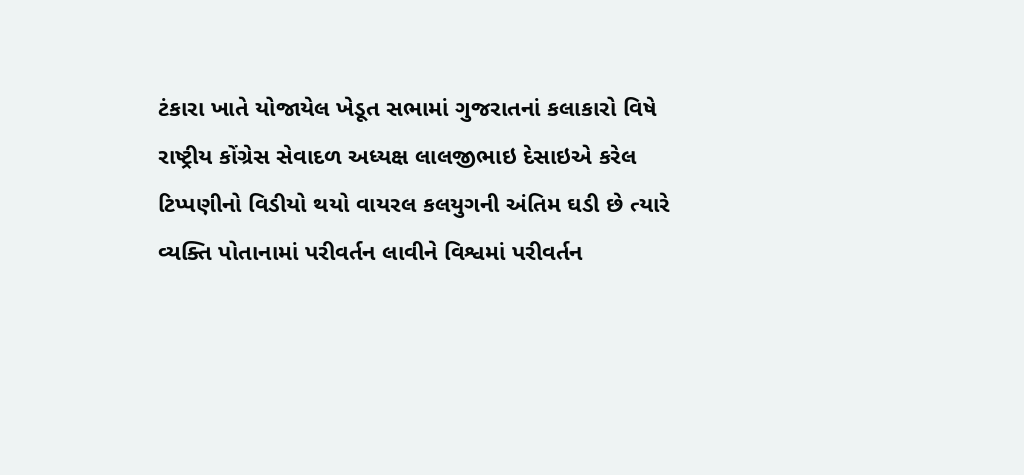ટંકારા ખાતે યોજાયેલ ખેડૂત સભામાં ગુજરાતનાં કલાકારો વિષે રાષ્ટ્રીય કોંગ્રેસ સેવાદળ અધ્યક્ષ લાલજીભાઇ દેસાઇએ કરેલ ટિપ્પણીનો વિડીયો થયો વાયરલ કલયુગની અંતિમ ઘડી છે ત્યારે વ્યક્તિ પોતાનામાં પરીવર્તન લાવીને વિશ્વમાં પરીવર્તન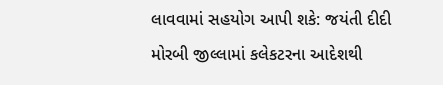લાવવામાં સહયોગ આપી શકે: જયંતી દીદી મોરબી જીલ્લામાં કલેકટરના આદેશથી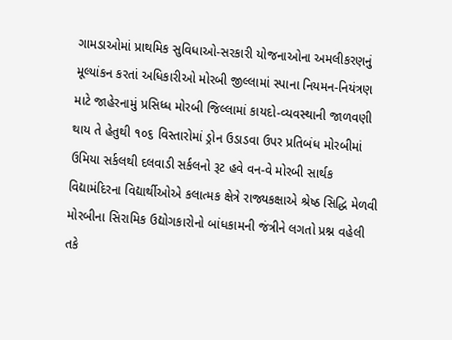ગામડાઓમાં પ્રાથમિક સુવિધાઓ-સરકારી યોજનાઓના અમલીકરણનું મૂલ્યાંકન કરતાં અધિકારીઓ મોરબી જીલ્લામાં સ્પાના નિયમન-નિયંત્રણ માટે જાહેરનામું પ્રસિધ્ધ મોરબી જિલ્લામાં કાયદો-વ્યવસ્થાની જાળવણી થાય તે હેતુથી ૧૦૬ વિસ્તારોમાં ડ્રોન ઉડાડવા ઉપર પ્રતિબંધ મોરબીમાં ઉમિયા સર્કલથી દલવાડી સર્કલનો રૂટ હવે વન-વે મોરબી સાર્થક વિદ્યામંદિરના વિદ્યાર્થીઓએ કલાત્મક ક્ષેત્રે રાજ્યકક્ષાએ શ્રેષ્ઠ સિદ્ધિ મેળવી મોરબીના સિરામિક ઉદ્યોગકારોનો બાંધકામની જંત્રીને લગતો પ્રશ્ન વહેલી તકે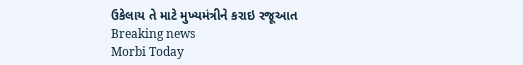ઉકેલાય તે માટે મુખ્યમંત્રીને કરાઇ રજૂઆત
Breaking news
Morbi Today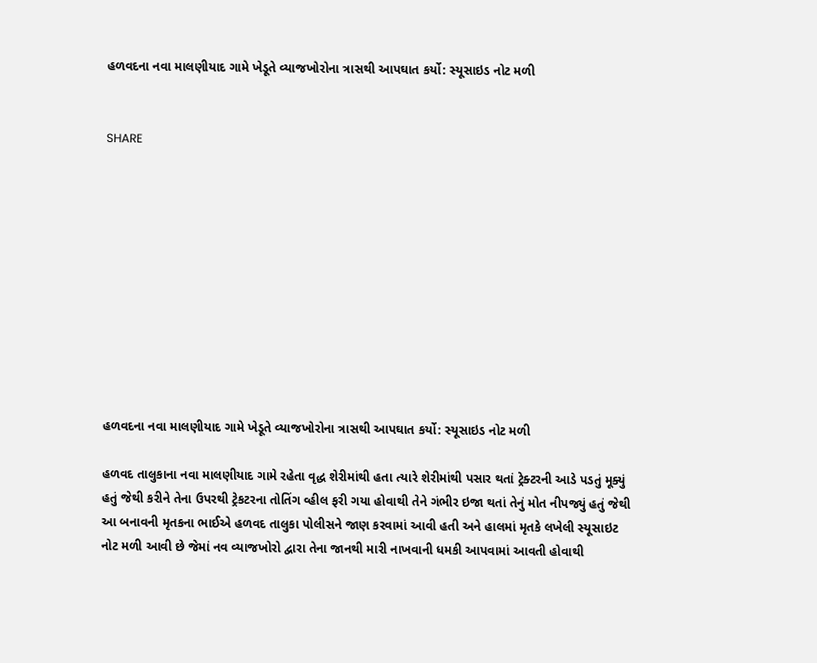હળવદના નવા માલણીયાદ ગામે ખેડૂતે વ્યાજખોરોના ત્રાસથી આપઘાત કર્યો: સ્યૂસાઇડ નોટ મળી


SHARE











હળવદના નવા માલણીયાદ ગામે ખેડૂતે વ્યાજખોરોના ત્રાસથી આપઘાત કર્યો: સ્યૂસાઇડ નોટ મળી

હળવદ તાલુકાના નવા માલણીયાદ ગામે રહેતા વૃદ્ધ શેરીમાંથી હતા ત્યારે શેરીમાંથી પસાર થતાં ટ્રેક્ટરની આડે પડતું મૂક્યું હતું જેથી કરીને તેના ઉપરથી ટ્રેકટરના તોતિંગ વ્હીલ ફરી ગયા હોવાથી તેને ગંભીર ઇજા થતાં તેનું મોત નીપજ્યું હતું જેથી આ બનાવની મૃતકના ભાઈએ હળવદ તાલુકા પોલીસને જાણ કરવામાં આવી હતી અને હાલમાં મૃતકે લખેલી સ્યૂસાઇટ નોટ મળી આવી છે જેમાં નવ વ્યાજખોરો દ્વારા તેના જાનથી મારી નાખવાની ધમકી આપવામાં આવતી હોવાથી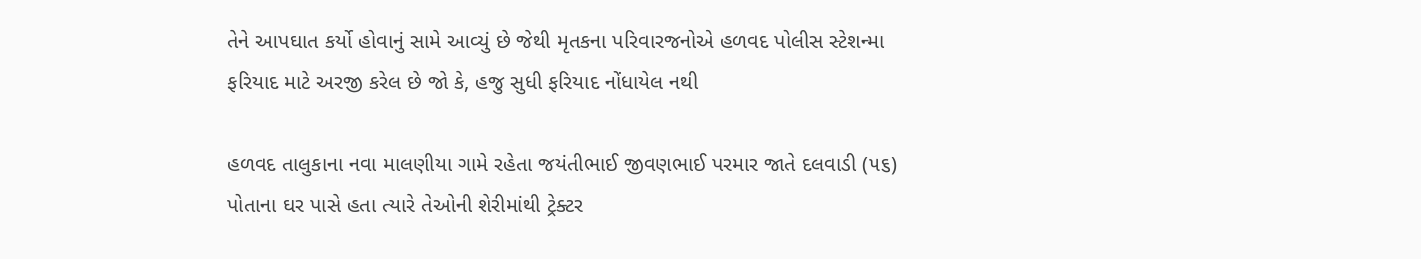તેને આપઘાત કર્યો હોવાનું સામે આવ્યું છે જેથી મૃતકના પરિવારજનોએ હળવદ પોલીસ સ્ટેશન્મા ફરિયાદ માટે અરજી કરેલ છે જો કે, હજુ સુધી ફરિયાદ નોંધાયેલ નથી

હળવદ તાલુકાના નવા માલણીયા ગામે રહેતા જયંતીભાઈ જીવણભાઈ પરમાર જાતે દલવાડી (૫૬) પોતાના ઘર પાસે હતા ત્યારે તેઓની શેરીમાંથી ટ્રેક્ટર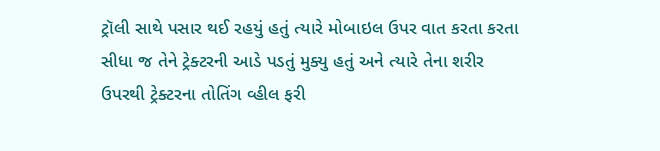ટ્રૉલી સાથે પસાર થઈ રહયું હતું ત્યારે મોબાઇલ ઉપર વાત કરતા કરતા સીધા જ તેને ટ્રેક્ટરની આડે પડતું મુક્યુ હતું અને ત્યારે તેના શરીર ઉપરથી ટ્રેક્ટરના તોતિંગ વ્હીલ ફરી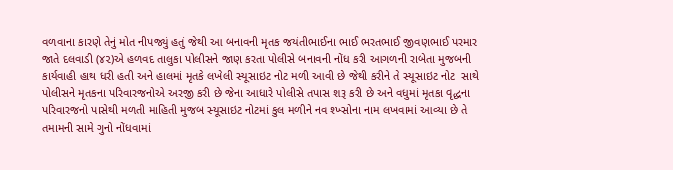વળવાના કારણે તેનું મોત નીપજ્યું હતું જેથી આ બનાવની મૃતક જયંતીભાઈના ભાઈ ભરતભાઈ જીવણભાઈ પરમાર જાતે દલવાડી (૪૨)એ હળવદ તાલુકા પોલીસને જાણ કરતા પોલીસે બનાવની નોંધ કરી આગળની રાબેતા મુજબની કાર્યવાહી હાથ ધરી હતી અને હાલમાં મૃતકે લખેલી સ્યૂસાઇટ નોટ મળી આવી છે જેથી કરીને તે સ્યૂસાઇટ નોટ  સાથે પોલીસને મૃતકના પરિવારજનોએ અરજી કરી છે જેના આધારે પોલીસે તપાસ શરૂ કરી છે અને વધુમાં મૃતકા વૃદ્ધના પરિવારજનો પાસેથી મળતી માહિતી મુજબ સ્યૂસાઇટ નોટમાં કુલ મળીને નવ શ્ખ્સોના નામ લખવામાં આવ્યા છે તે તમામની સામે ગુનો નોંધવામાં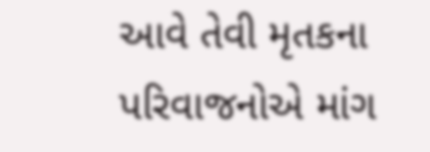આવે તેવી મૃતકના પરિવાજનોએ માંગ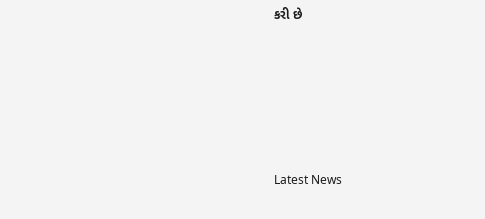કરી છે






Latest News